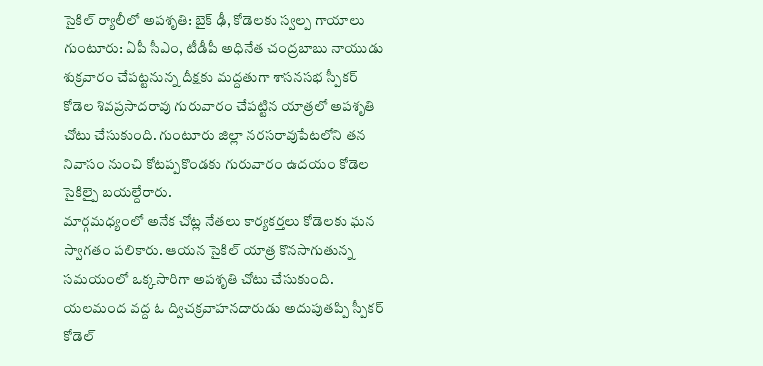సైకిల్ ర్యాలీలో అపశృతి: బైక్ ఢీ, కోడెలకు స్వల్ప గాయాలు
గుంటూరు: ఏపీ సీఎం, టీడీపీ అధినేత చంద్రబాబు నాయుడు శుక్రవారం చేపట్టనున్న దీక్షకు మద్దతుగా శాసనసభ స్పీకర్ కోడెల శివప్రసాదరావు గురువారం చేపట్టిన యాత్రలో అపశృతి చోటు చేసుకుంది. గుంటూరు జిల్లా నరసరావుపేటలోని తన నివాసం నుంచి కోటప్పకొండకు గురువారం ఉదయం కోడెల సైకిల్పై బయల్దేరారు.
మార్గమధ్యంలో అనేక చోట్ల నేతలు కార్యకర్తలు కోడెలకు ఘన స్వాగతం పలికారు. ఆయన సైకిల్ యాత్ర కొనసాగుతున్న సమయంలో ఒక్కసారిగా అపశృతి చోటు చేసుకుంది. యలమంద వద్ద ఓ ద్విచక్రవాహనదారుడు అదుపుతప్పి స్పీకర్ కోడెల్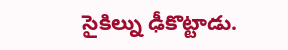సైకిల్ను ఢీకొట్టాడు.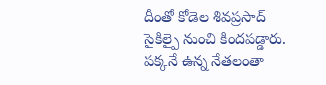దీంతో కోడెల శివప్రసాద్ సైకిల్పై నుంచి కిందపడ్డారు. పక్కనే ఉన్న నేతలంతా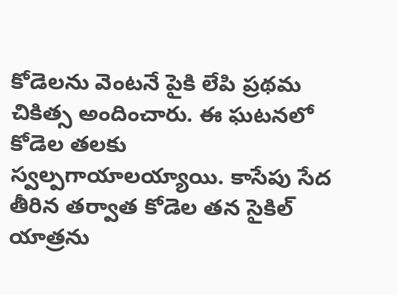కోడెలను వెంటనే పైకి లేపి ప్రథమ చికిత్స అందించారు. ఈ ఘటనలో కోడెల తలకు స్వల్పగాయాలయ్యాయి. కాసేపు సేద తీరిన తర్వాత కోడెల తన సైకిల్ యాత్రను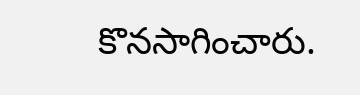కొనసాగించారు.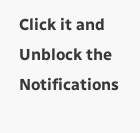Click it and Unblock the Notifications